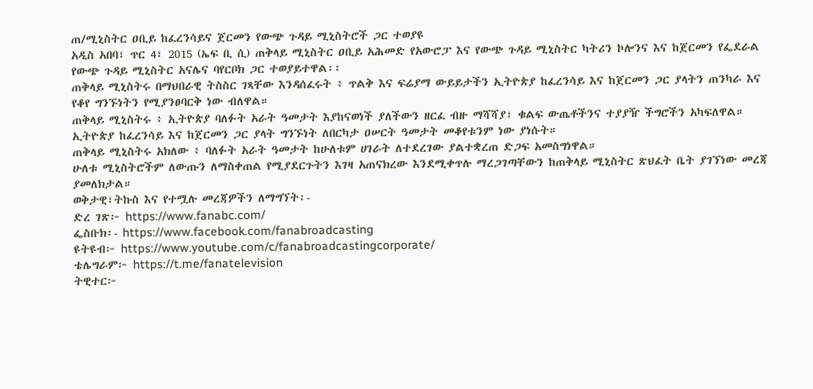ጠ/ሚኒስትር ዐቢይ ከፈረንሳይና ጀርመን የውጭ ጉዳይ ሚኒስትሮች ጋር ተወያዩ
አዲስ አበባ፣ ጥር 4፣ 2015 (ኤፍ ቢ ሲ) ጠቅላይ ሚኒስትር ዐቢይ አሕመድ የአውሮፓ እና የውጭ ጉዳይ ሚኒስትር ካትሪን ኮሎንና እና ከጀርመን የፌደራል የውጭ ጉዳይ ሚኒስትር አናሌና ባየርቦክ ጋር ተወያይተዋል፡፡
ጠቅላይ ሚኒስትሩ በማህበራዊ ትስስር ገጻቸው እንዳሰፈሩት ፥ ጥልቅ እና ፍሬያማ ውይይታችን ኢትዮጵያ ከፈረንሳይ እና ከጀርመን ጋር ያላትን ጠንካራ እና የቆየ ግንኙነትን የሚያንፀባርቅ ነው ብለዋል።
ጠቅላይ ሚኒስትሩ ፥ ኢትዮጵያ ባለፉት አራት ዓመታት እያከናወነች ያለችውን ዘርፈ ብዙ ማሻሻያ፣ ቁልፍ ውጤቶችንና ተያያዥ ችግሮችን አካፍለዋል።
ኢትዮጵያ ከፈረንሳይ እና ከጀርመን ጋር ያላት ግንኙነት ለበርካታ ዐሠርት ዓመታት መቆየቱንም ነው ያነሱት።
ጠቅላይ ሚኒስትሩ አክለው ፥ ባለፉት አራት ዓመታት ከሁለቱም ሀገራት ለተደረገው ያልተቋረጠ ድጋፍ አመስግነዋል።
ሁለቱ ሚኒስትሮችም ለውጡን ለማስቀጠል የሚያደርጉትን እገዛ አጠናክረው እንደሚቀጥሉ ማረጋገጣቸውን ከጠቅላይ ሚኒስትር ጽህፈት ቤት ያገኘነው መረጃ ያመለክታል።
ወቅታዊ፣ትኩስ እና የተሟሉ መረጃዎችን ለማግኘት፡-
ድረ ገጽ፦ https://www.fanabc.com/
ፌስቡክ፡- https://www.facebook.com/fanabroadcasting
ዩትዩብ፦ https://www.youtube.com/c/fanabroadcastingcorporate/
ቴሌግራም፦ https://t.me/fanatelevision
ትዊተር፦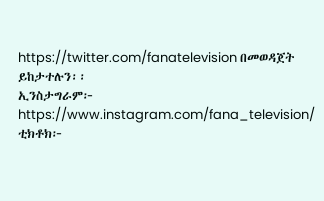https://twitter.com/fanatelevision በመወዳጀት ይከታተሉን፡፡
ኢንስታግራም፦ https://www.instagram.com/fana_television/
ቲክቶክ፦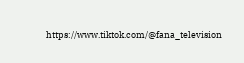https://www.tiktok.com/@fana_television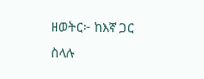ዘወትር፦ ከእኛ ጋር ስላሉ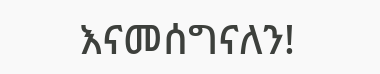እናመሰግናለን!